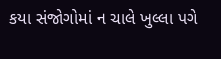કયા સંજોગોમાં ન ચાલે ખુલ્લા પગે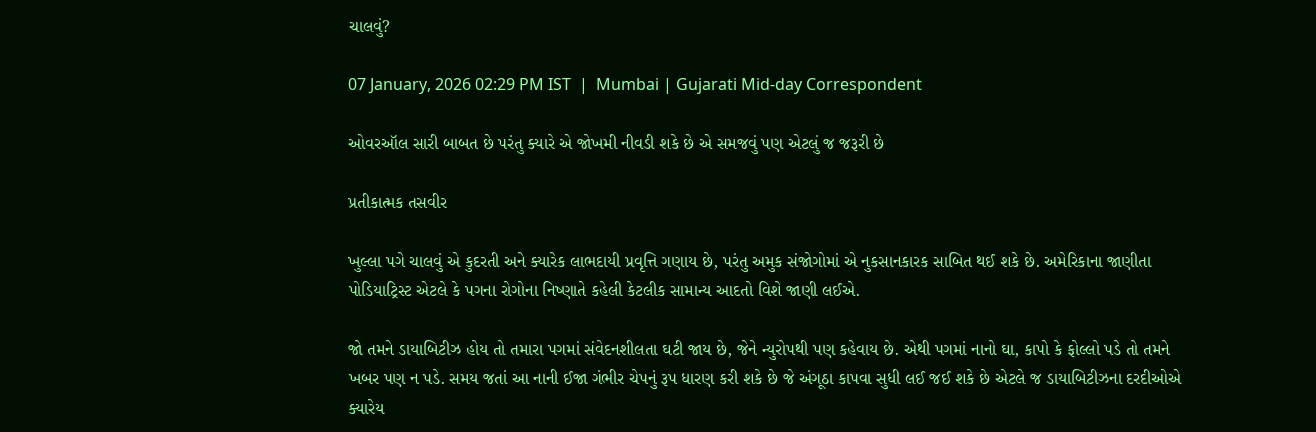ચાલવું?

07 January, 2026 02:29 PM IST  |  Mumbai | Gujarati Mid-day Correspondent

ઓવરઑલ સારી બાબત છે પરંતુ ક્યારે એ જોખમી નીવડી શકે છે એ સમજવું પણ એટલું જ જરૂરી છે

પ્રતીકાત્મક તસવીર

ખુલ્લા પગે ચાલવું એ કુદરતી અને ક્યારેક લાભદાયી પ્રવૃત્તિ ગણાય છે, પરંતુ અમુક સંજોગોમાં એ નુકસાનકારક સાબિત થઈ શકે છે. અમેરિકાના જાણીતા પોડિયાટ્રિસ્ટ એટલે કે પગના રોગોના નિષ્ણાતે કહેલી કેટલીક સામાન્ય આદતો વિશે જાણી લઈએ.

જો તમને ડાયાબિટીઝ હોય તો તમારા પગમાં સંવેદનશીલતા ઘટી જાય છે, જેને ન્યુરોપથી પણ કહેવાય છે. એથી પગમાં નાનો ઘા, કાપો કે ફોલ્લો પડે તો તમને ખબર પણ ન પડે. સમય જતાં આ નાની ઈજા ગંભીર ચેપનું રૂપ ધારણ કરી શકે છે જે અંગૂઠા કાપવા સુધી લઈ જઈ શકે છે એટલે જ ડાયાબિટીઝના દરદીઓએ ક્યારેય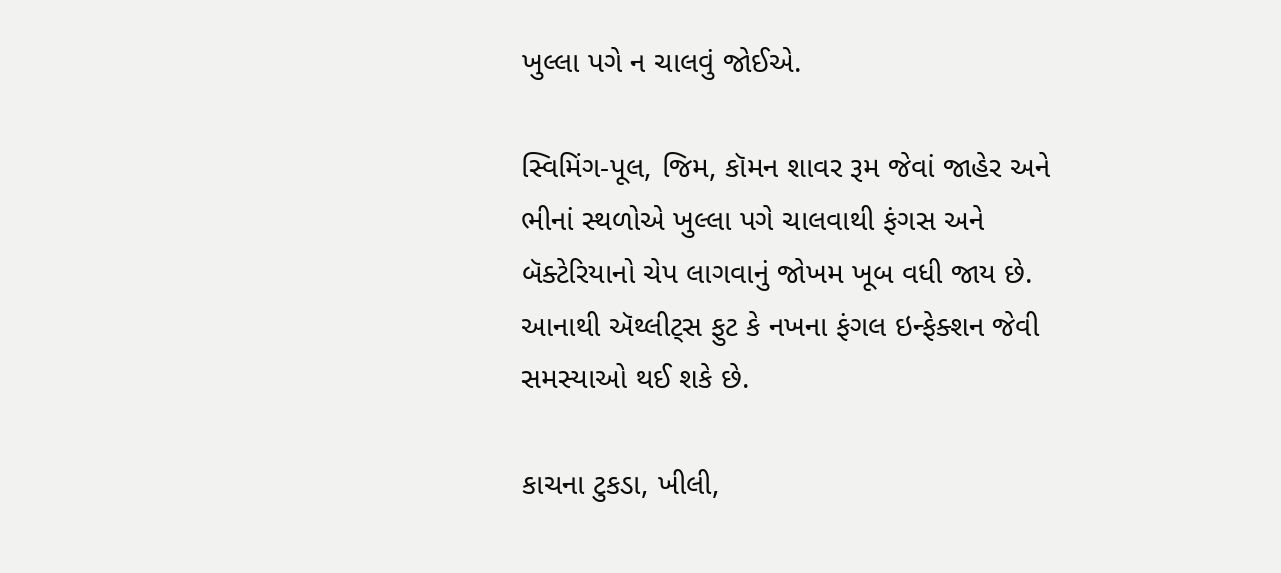ખુલ્લા પગે ન ચાલવું જોઈએ.

સ્વિમિંગ-પૂલ, જિમ, કૉમન શાવર રૂમ જેવાં જાહેર અને ભીનાં સ્થળોએ ખુલ્લા પગે ચાલવાથી ફંગસ અને બૅક્ટેરિયાનો ચેપ લાગવાનું જોખમ ખૂબ વધી જાય છે. આનાથી ઍથ્લીટ્સ ફુટ કે નખના ફંગલ ઇન્ફેક્શન જેવી સમસ્યાઓ થઈ શકે છે.

કાચના ટુકડા, ખીલી,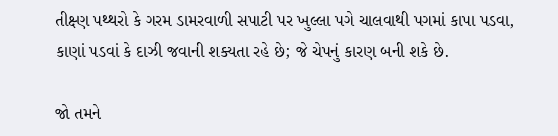તીક્ષ્ણ પથ્થરો કે ગરમ ડામરવાળી સપાટી પર ખુલ્લા પગે ચાલવાથી પગમાં કાપા પડવા, કાણાં પડવાં કે દાઝી જવાની શક્યતા રહે છે; જે ચેપનું કારણ બની શકે છે.

જો તમને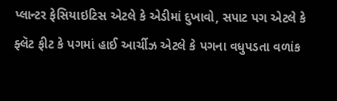પ્લાન્ટર ફેસિયાઇટિસ એટલે કે એડીમાં દુખાવો, સપાટ પગ એટલે કે ફ્લૅટ ફીટ કે પગમાં હાઈ આર્ચીઝ એટલે કે પગના વધુપડતા વળાંક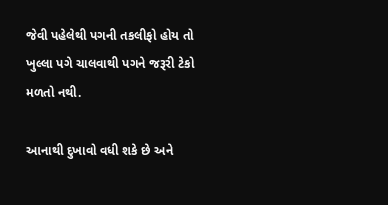જેવી પહેલેથી પગની તકલીફો હોય તો ખુલ્લા પગે ચાલવાથી પગને જરૂરી ટેકો મળતો નથી.

આનાથી દુખાવો વધી શકે છે અને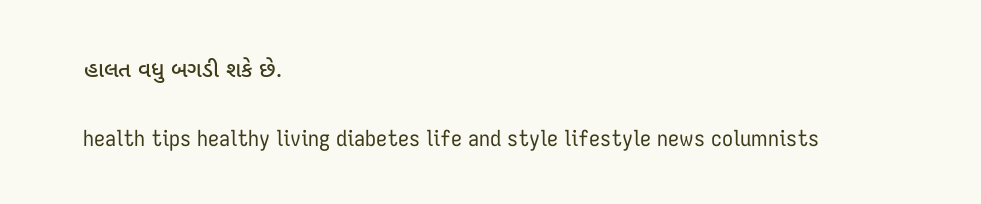હાલત વધુ બગડી શકે છે.

health tips healthy living diabetes life and style lifestyle news columnists